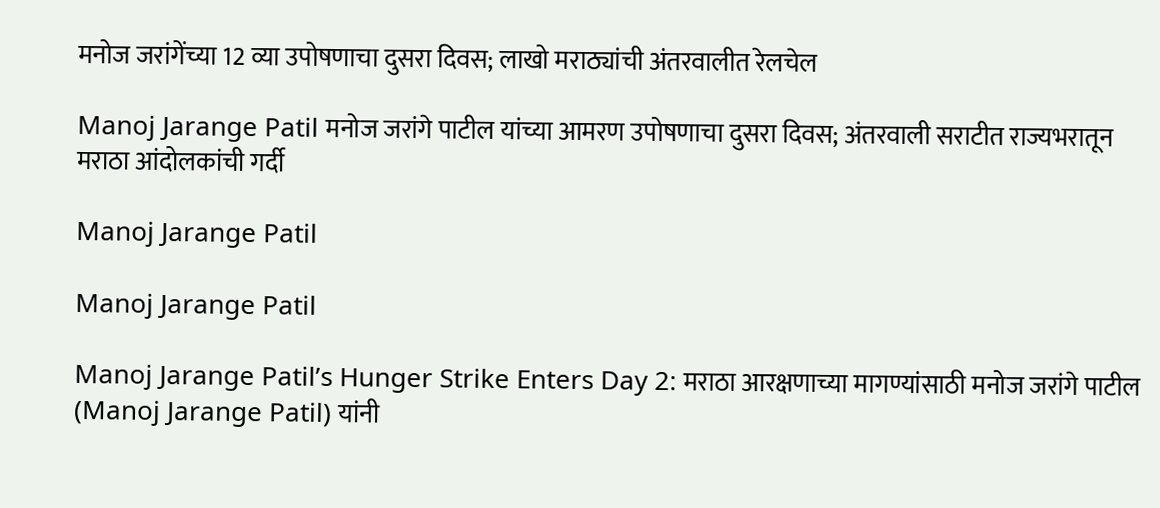मनोज जरांगेंच्या 12 व्या उपोषणाचा दुसरा दिवस; लाखो मराठ्यांची अंतरवालीत रेलचेल

Manoj Jarange Patil मनोज जरांगे पाटील यांच्या आमरण उपोषणाचा दुसरा दिवस; अंतरवाली सराटीत राज्यभरातून मराठा आंदोलकांची गर्दी

Manoj Jarange Patil

Manoj Jarange Patil

Manoj Jarange Patil’s Hunger Strike Enters Day 2: मराठा आरक्षणाच्या मागण्यांसाठी मनोज जरांगे पाटील (Manoj Jarange Patil) यांनी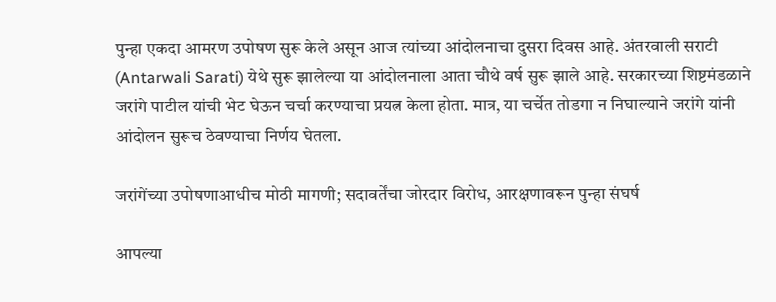पुन्हा एकदा आमरण उपोषण सुरू केले असून आज त्यांच्या आंदोलनाचा दुसरा दिवस आहे. अंतरवाली सराटी (Antarwali Sarati) येथे सुरू झालेल्या या आंदोलनाला आता चौथे वर्ष सुरू झाले आहे. सरकारच्या शिष्टमंडळाने जरांगे पाटील यांची भेट घेऊन चर्चा करण्याचा प्रयत्न केला होता. मात्र, या चर्चेत तोडगा न निघाल्याने जरांगे यांनी आंदोलन सुरूच ठेवण्याचा निर्णय घेतला.

जरांगेंच्या उपोषणाआधीच मोठी मागणी; सदावर्तेंचा जोरदार विरोध, आरक्षणावरून पुन्हा संघर्ष

आपल्या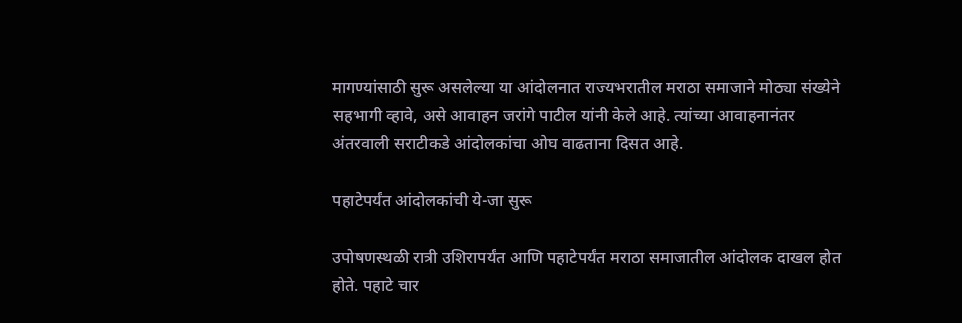मागण्यांसाठी सुरू असलेल्या या आंदोलनात राज्यभरातील मराठा समाजाने मोठ्या संख्येने सहभागी व्हावे, असे आवाहन जरांगे पाटील यांनी केले आहे. त्यांच्या आवाहनानंतर अंतरवाली सराटीकडे आंदोलकांचा ओघ वाढताना दिसत आहे.

पहाटेपर्यंत आंदोलकांची ये-जा सुरू

उपोषणस्थळी रात्री उशिरापर्यंत आणि पहाटेपर्यंत मराठा समाजातील आंदोलक दाखल होत होते. पहाटे चार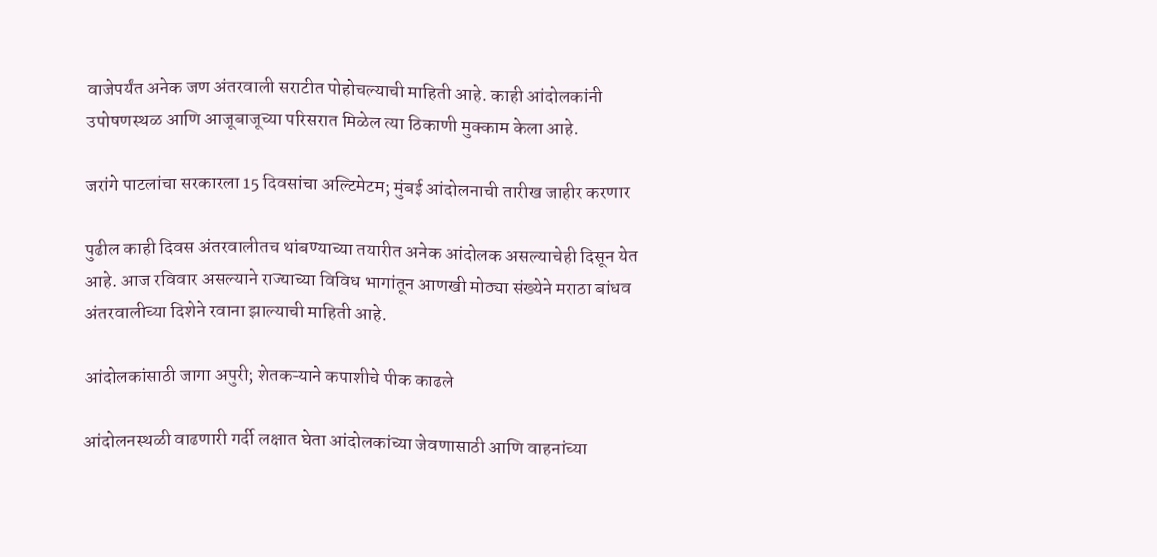वाजेपर्यंत अनेक जण अंतरवाली सराटीत पोहोचल्याची माहिती आहे. काही आंदोलकांनी उपोषणस्थळ आणि आजूबाजूच्या परिसरात मिळेल त्या ठिकाणी मुक्काम केला आहे.

जरांगे पाटलांचा सरकारला 15 दिवसांचा अल्टिमेटम; मुंबई आंदोलनाची तारीख जाहीर करणार

पुढील काही दिवस अंतरवालीतच थांबण्याच्या तयारीत अनेक आंदोलक असल्याचेही दिसून येत आहे. आज रविवार असल्याने राज्याच्या विविध भागांतून आणखी मोठ्या संख्येने मराठा बांधव अंतरवालीच्या दिशेने रवाना झाल्याची माहिती आहे.

आंदोलकांसाठी जागा अपुरी; शेतकऱ्याने कपाशीचे पीक काढले

आंदोलनस्थळी वाढणारी गर्दी लक्षात घेता आंदोलकांच्या जेवणासाठी आणि वाहनांच्या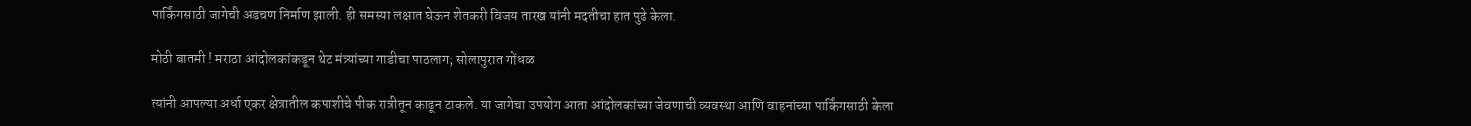पार्किंगसाठी जागेची अडचण निर्माण झाली. ही समस्या लक्षात घेऊन शेतकरी विजय तारख यांनी मदतीचा हात पुढे केला.

मोठी बातमी ! मराठा आंदोलकांकडून थेट मंत्र्यांच्या गाडीचा पाठलाग; सोलापुरात गोंधळ

त्यांनी आपल्या अर्धा एकर क्षेत्रातील कपाशीचे पीक रात्रीतून काढून टाकले. या जागेचा उपयोग आता आंदोलकांच्या जेवणाची व्यवस्था आणि वाहनांच्या पार्किंगसाठी केला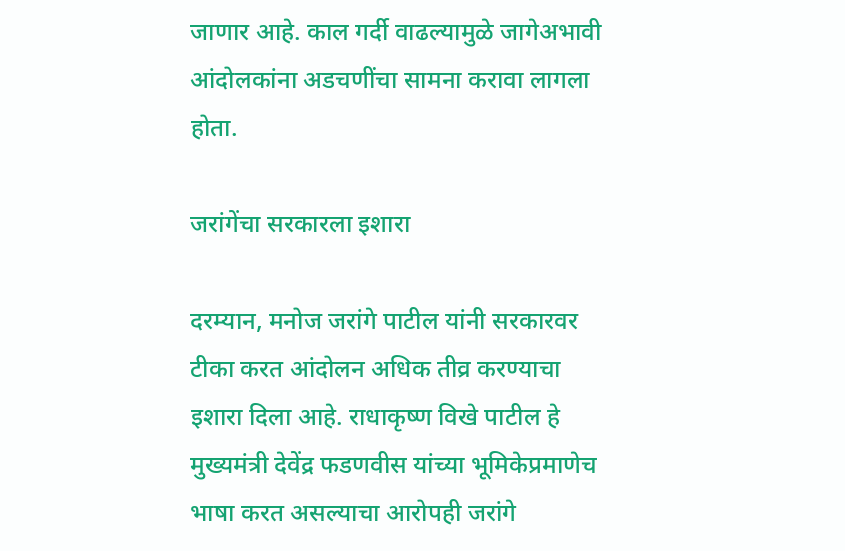जाणार आहे. काल गर्दी वाढल्यामुळे जागेअभावी आंदोलकांना अडचणींचा सामना करावा लागला होता.

जरांगेंचा सरकारला इशारा

दरम्यान, मनोज जरांगे पाटील यांनी सरकारवर टीका करत आंदोलन अधिक तीव्र करण्याचा इशारा दिला आहे. राधाकृष्ण विखे पाटील हे मुख्यमंत्री देवेंद्र फडणवीस यांच्या भूमिकेप्रमाणेच भाषा करत असल्याचा आरोपही जरांगे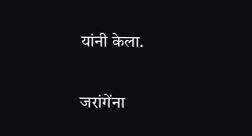यांनी केला.

जरांगेंना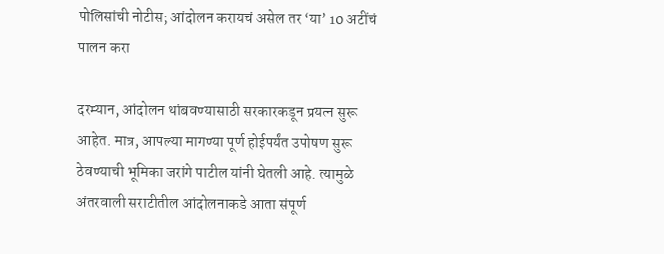पोलिसांची नोटीस; आंदोलन करायचं असेल तर ‘या’ 10 अटींचं पालन करा

दरम्यान, आंदोलन थांबवण्यासाठी सरकारकडून प्रयत्न सुरू आहेत. मात्र, आपल्या मागण्या पूर्ण होईपर्यंत उपोषण सुरू ठेवण्याची भूमिका जरांगे पाटील यांनी घेतली आहे. त्यामुळे अंतरवाली सराटीतील आंदोलनाकडे आता संपूर्ण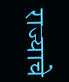राज्याचे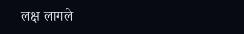लक्ष लागले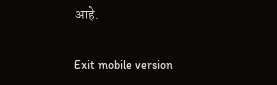आहे.

Exit mobile version